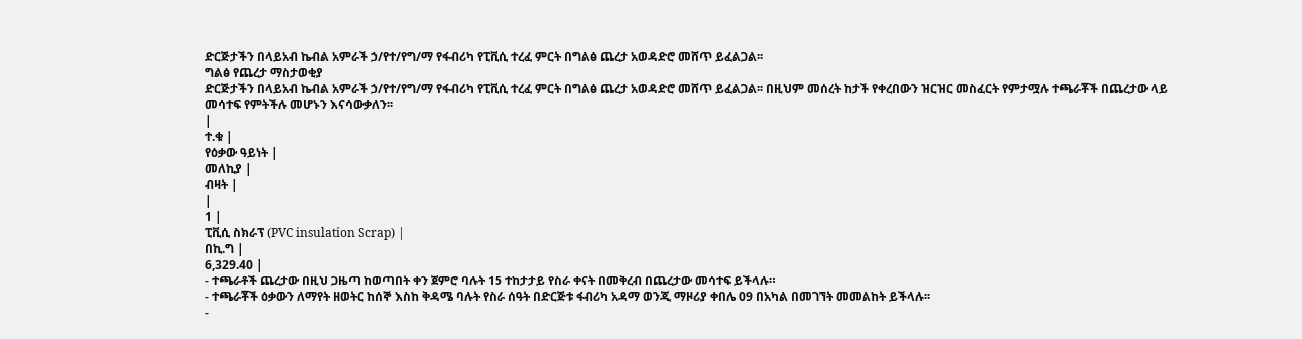ድርጅታችን በላይአብ ኬብል አምራች ኃ/የተ/የግ/ማ የፋብሪካ የፒቪሲ ተረፈ ምርት በግልፅ ጨረታ አወዳድሮ መሸጥ ይፈልጋል፡፡
ግልፅ የጨረታ ማስታወቂያ
ድርጅታችን በላይአብ ኬብል አምራች ኃ/የተ/የግ/ማ የፋብሪካ የፒቪሲ ተረፈ ምርት በግልፅ ጨረታ አወዳድሮ መሸጥ ይፈልጋል፡፡ በዚህም መሰረት ከታች የቀረበውን ዝርዝር መስፈርት የምታሟሉ ተጫራቾች በጨረታው ላይ መሳተፍ የምትችሉ መሆኑን እናሳውቃለን፡፡
|
ተ.ቁ |
የዕቃው ዓይነት |
መለኪያ |
ብዛት |
|
1 |
ፒቪሲ ስክራፕ (PVC insulation Scrap) |
በኪ.ግ |
6,329.40 |
- ተጫራቶች ጨረታው በዚህ ጋዜጣ ከወጣበት ቀን ጀምሮ ባሉት 15 ተከታታይ የስራ ቀናት በመቅረብ በጨረታው መሳተፍ ይችላሉ።
- ተጫራቾች ዕቃውን ለማየት ዘወትር ከሰኞ እስከ ቅዳሜ ባሉት የስራ ሰዓት በድርጅቱ ፋብሪካ አዳማ ወንጂ ማዞሪያ ቀበሌ 09 በአካል በመገኘት መመልከት ይችላሉ፡፡
-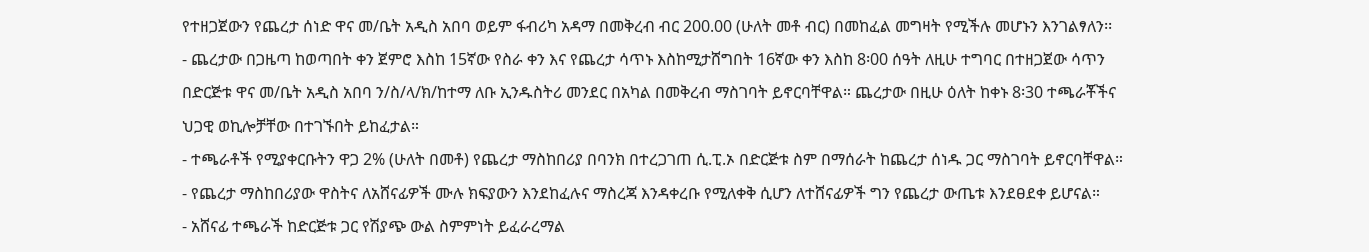የተዘጋጀውን የጨረታ ሰነድ ዋና መ/ቤት አዲስ አበባ ወይም ፋብሪካ አዳማ በመቅረብ ብር 200.00 (ሁለት መቶ ብር) በመከፈል መግዛት የሚችሉ መሆኑን እንገልፃለን፡፡
- ጨረታው በጋዜጣ ከወጣበት ቀን ጀምሮ እስከ 15ኛው የስራ ቀን እና የጨረታ ሳጥኑ እስከሚታሸግበት 16ኛው ቀን እስከ 8፡00 ሰዓት ለዚሁ ተግባር በተዘጋጀው ሳጥን በድርጅቱ ዋና መ/ቤት አዲስ አበባ ን/ስ/ላ/ክ/ከተማ ለቡ ኢንዱስትሪ መንደር በአካል በመቅረብ ማስገባት ይኖርባቸዋል። ጨረታው በዚሁ ዕለት ከቀኑ 8፡30 ተጫራቾችና ህጋዊ ወኪሎቻቸው በተገኙበት ይከፈታል።
- ተጫራቶች የሚያቀርቡትን ዋጋ 2% (ሁለት በመቶ) የጨረታ ማስከበሪያ በባንክ በተረጋገጠ ሲ.ፒ.ኦ በድርጅቱ ስም በማሰራት ከጨረታ ሰነዱ ጋር ማስገባት ይኖርባቸዋል።
- የጨረታ ማስከበሪያው ዋስትና ለአሸናፊዎች ሙሉ ክፍያውን እንደከፈሉና ማስረጃ እንዳቀረቡ የሚለቀቅ ሲሆን ለተሸናፊዎች ግን የጨረታ ውጤቱ እንደፀደቀ ይሆናል።
- አሸናፊ ተጫራች ከድርጅቱ ጋር የሽያጭ ውል ስምምነት ይፈራረማል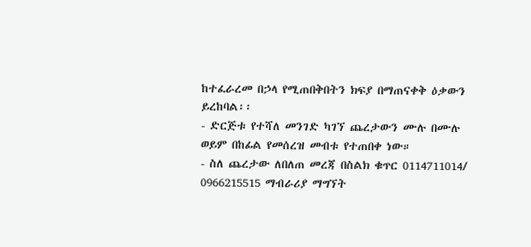ከተፈራረመ በኃላ የሚጠበቅበትን ክፍያ በማጠናቀቅ ዕቃውን ይረከባል፡፡
- ድርጅቱ የተሻለ መንገድ ካገኘ ጨረታውን ሙሉ በሙሉ ወይም በከፊል የመሰረዝ መብቱ የተጠበቀ ነው።
- ስለ ጨረታው ለበለጠ መረጃ በስልክ ቁጥር 0114711014/ 0966215515 ማብራሪያ ማግኘት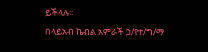ይችላሉ፡፡
በላይአብ ኬብል አምራች ኃ/የተ/ግ/ማ